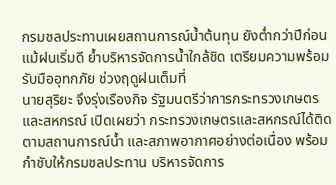กรมชลประทานเผยสถานการณ์น้ำต้นทุน ยังต่ำกว่าปีก่อน แม้ฝนเริ่มดี ย้ำบริหารจัดการน้ำใกล้ชิด เตรียมความพร้อม รับมืออุทกภัย ช่วงฤดูฝนเต็มที่
นายสุริยะ จึงรุ่งเรืองกิจ รัฐมนตรีว่าการกระทรวงเกษตรและสหกรณ์ เปิดเผยว่า กระทรวงเกษตรและสหกรณ์ได้ติดตามสถานการณ์น้ำ และสภาพอากาศอย่างต่อเนื่อง พร้อมกำชับให้กรมชลประทาน บริหารจัดการ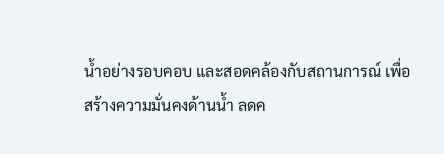น้ำอย่างรอบคอบ และสอดคล้องกับสถานการณ์ เพื่อสร้างความมั่นคงด้านน้ำ ลดค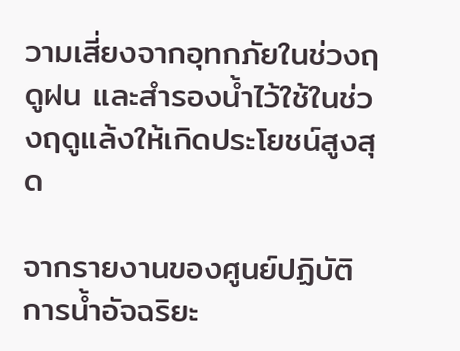วามเสี่ยงจากอุทกภัยในช่วงฤดูฝน และสำรองน้ำไว้ใช้ในช่วงฤดูแล้งให้เกิดประโยชน์สูงสุด

จากรายงานของศูนย์ปฏิบัติการน้ำอัจฉริยะ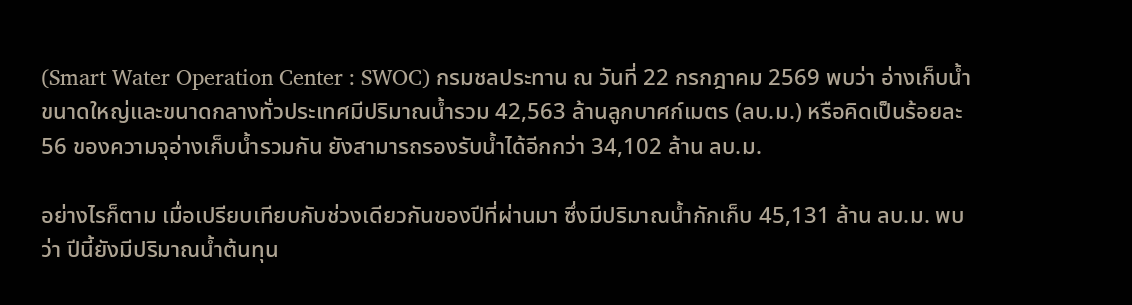(Smart Water Operation Center : SWOC) กรมชลประทาน ณ วันที่ 22 กรกฎาคม 2569 พบว่า อ่างเก็บน้ำขนาดใหญ่และขนาดกลางทั่วประเทศมีปริมาณน้ำรวม 42,563 ล้านลูกบาศก์เมตร (ลบ.ม.) หรือคิดเป็นร้อยละ 56 ของความจุอ่างเก็บน้ำรวมกัน ยังสามารถรองรับน้ำได้อีกกว่า 34,102 ล้าน ลบ.ม.

อย่างไรก็ตาม เมื่อเปรียบเทียบกับช่วงเดียวกันของปีที่ผ่านมา ซึ่งมีปริมาณน้ำกักเก็บ 45,131 ล้าน ลบ.ม. พบว่า ปีนี้ยังมีปริมาณน้ำต้นทุน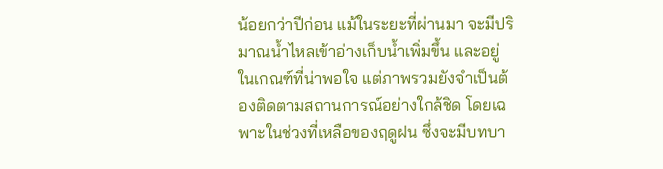น้อยกว่าปีก่อน แม้ในระยะที่ผ่านมา จะมีปริมาณน้ำไหลเข้าอ่างเก็บน้ำเพิ่มขึ้น และอยู่ในเกณฑ์ที่น่าพอใจ แต่ภาพรวมยังจำเป็นต้องติดตามสถานการณ์อย่างใกล้ชิด โดยเฉพาะในช่วงที่เหลือของฤดูฝน ซึ่งจะมีบทบา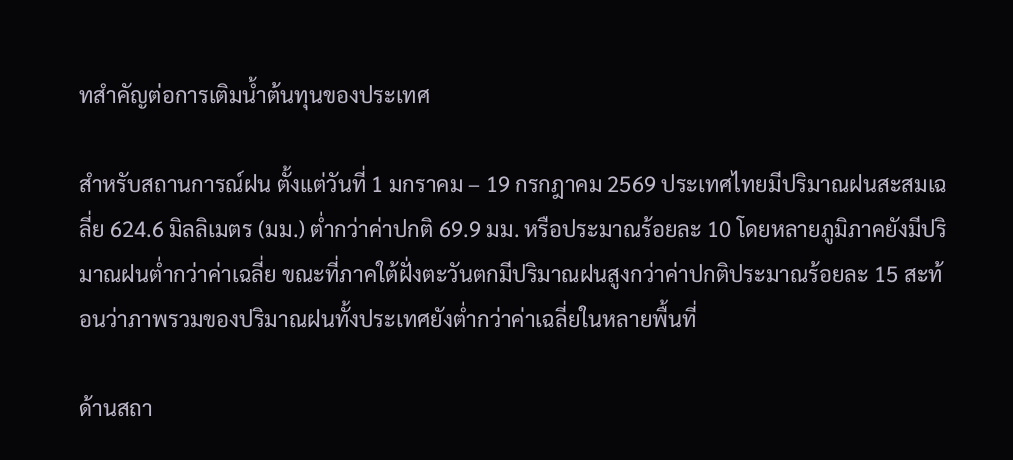ทสำคัญต่อการเติมน้ำต้นทุนของประเทศ

สำหรับสถานการณ์ฝน ตั้งแต่วันที่ 1 มกราคม – 19 กรกฎาคม 2569 ประเทศไทยมีปริมาณฝนสะสมเฉลี่ย 624.6 มิลลิเมตร (มม.) ต่ำกว่าค่าปกติ 69.9 มม. หรือประมาณร้อยละ 10 โดยหลายภูมิภาคยังมีปริมาณฝนต่ำกว่าค่าเฉลี่ย ขณะที่ภาคใต้ฝั่งตะวันตกมีปริมาณฝนสูงกว่าค่าปกติประมาณร้อยละ 15 สะท้อนว่าภาพรวมของปริมาณฝนทั้งประเทศยังต่ำกว่าค่าเฉลี่ยในหลายพื้นที่

ด้านสถา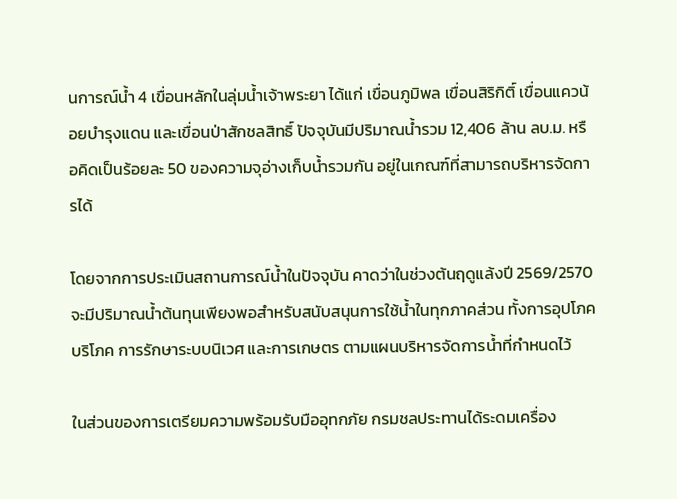นการณ์น้ำ 4 เขื่อนหลักในลุ่มน้ำเจ้าพระยา ได้แก่ เขื่อนภูมิพล เขื่อนสิริกิติ์ เขื่อนแควน้อยบำรุงแดน และเขื่อนป่าสักชลสิทธิ์ ปัจจุบันมีปริมาณน้ำรวม 12,406 ล้าน ลบ.ม. หรือคิดเป็นร้อยละ 50 ของความจุอ่างเก็บน้ำรวมกัน อยู่ในเกณฑ์ที่สามารถบริหารจัดการได้

โดยจากการประเมินสถานการณ์น้ำในปัจจุบัน คาดว่าในช่วงต้นฤดูแล้งปี 2569/2570 จะมีปริมาณน้ำต้นทุนเพียงพอสำหรับสนับสนุนการใช้น้ำในทุกภาคส่วน ทั้งการอุปโภคบริโภค การรักษาระบบนิเวศ และการเกษตร ตามแผนบริหารจัดการน้ำที่กำหนดไว้

ในส่วนของการเตรียมความพร้อมรับมืออุทกภัย กรมชลประทานได้ระดมเครื่อง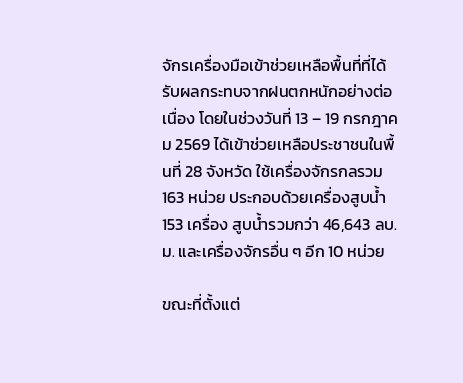จักรเครื่องมือเข้าช่วยเหลือพื้นที่ที่ได้รับผลกระทบจากฝนตกหนักอย่างต่อเนื่อง โดยในช่วงวันที่ 13 – 19 กรกฎาคม 2569 ได้เข้าช่วยเหลือประชาชนในพื้นที่ 28 จังหวัด ใช้เครื่องจักรกลรวม 163 หน่วย ประกอบด้วยเครื่องสูบน้ำ 153 เครื่อง สูบน้ำรวมกว่า 46,643 ลบ.ม. และเครื่องจักรอื่น ๆ อีก 10 หน่วย

ขณะที่ตั้งแต่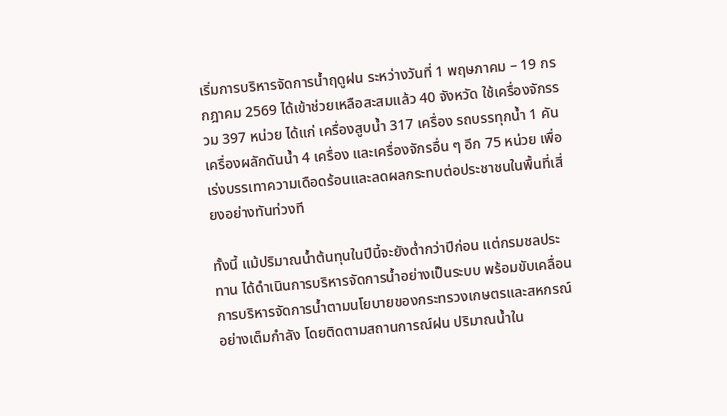เริ่มการบริหารจัดการน้ำฤดูฝน ระหว่างวันที่ 1 พฤษภาคม – 19 กรกฎาคม 2569 ได้เข้าช่วยเหลือสะสมแล้ว 40 จังหวัด ใช้เครื่องจักรรวม 397 หน่วย ได้แก่ เครื่องสูบน้ำ 317 เครื่อง รถบรรทุกน้ำ 1 คัน เครื่องผลักดันน้ำ 4 เครื่อง และเครื่องจักรอื่น ๆ อีก 75 หน่วย เพื่อเร่งบรรเทาความเดือดร้อนและลดผลกระทบต่อประชาชนในพื้นที่เสี่ยงอย่างทันท่วงที

ทั้งนี้ แม้ปริมาณน้ำต้นทุนในปีนี้จะยังต่ำกว่าปีก่อน แต่กรมชลประทาน ได้ดำเนินการบริหารจัดการน้ำอย่างเป็นระบบ พร้อมขับเคลื่อนการบริหารจัดการน้ำตามนโยบายของกระทรวงเกษตรและสหกรณ์อย่างเต็มกำลัง โดยติดตามสถานการณ์ฝน ปริมาณน้ำใน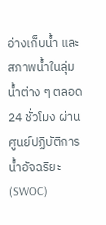อ่างเก็บน้ำ และสภาพน้ำในลุ่มน้ำต่าง ๆ ตลอด 24 ชั่วโมง ผ่านศูนย์ปฏิบัติการน้ำอัจฉริยะ (SWOC)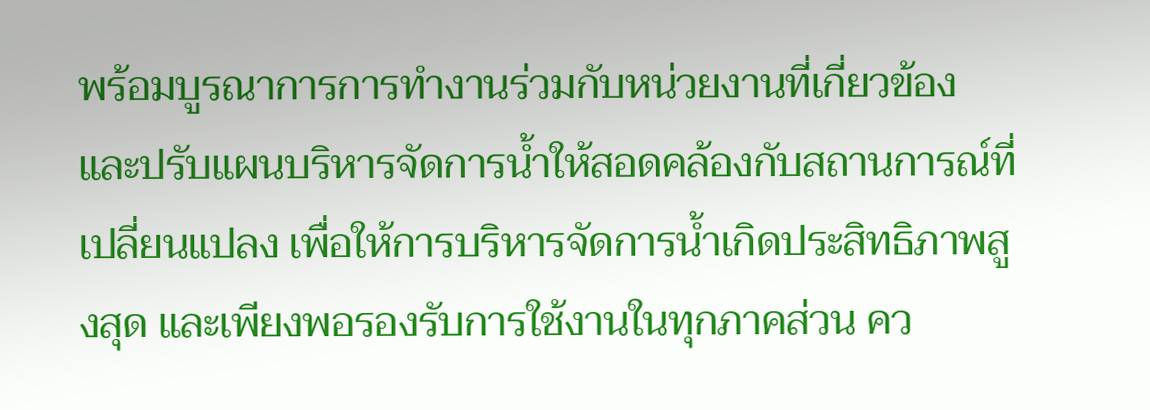พร้อมบูรณาการการทำงานร่วมกับหน่วยงานที่เกี่ยวข้อง และปรับแผนบริหารจัดการน้ำให้สอดคล้องกับสถานการณ์ที่เปลี่ยนแปลง เพื่อให้การบริหารจัดการน้ำเกิดประสิทธิภาพสูงสุด และเพียงพอรองรับการใช้งานในทุกภาคส่วน คว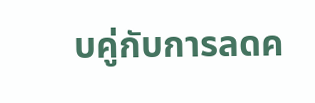บคู่กับการลดค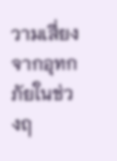วามเสี่ยงจากอุทกภัยในช่วงฤ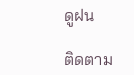ดูฝน

ติดตาม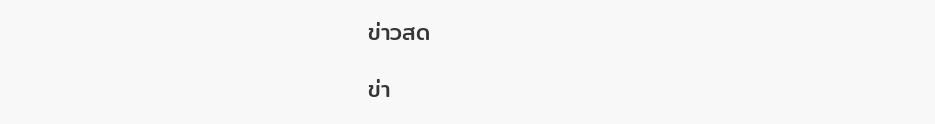ข่าวสด

ข่า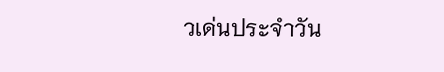วเด่นประจำวัน